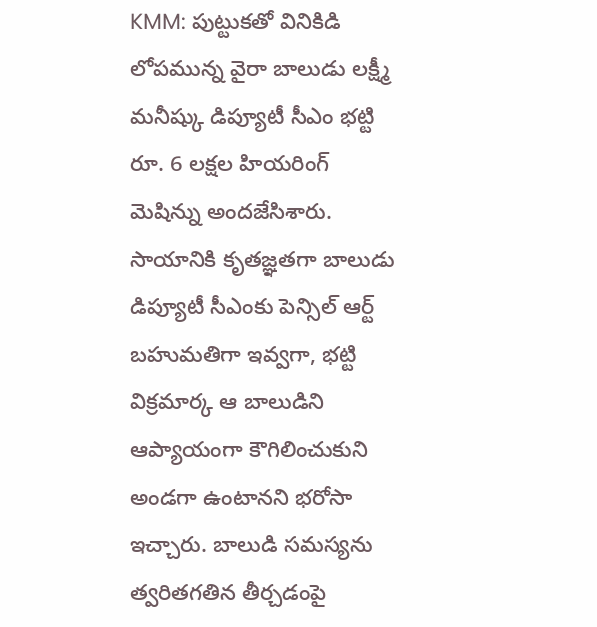KMM: పుట్టుకతో వినికిడి లోపమున్న వైరా బాలుడు లక్ష్మీ మనీష్కు డిప్యూటీ సీఎం భట్టి రూ. 6 లక్షల హియరింగ్ మెషిన్ను అందజేసిశారు. సాయానికి కృతజ్ఞతగా బాలుడు డిప్యూటీ సీఎంకు పెన్సిల్ ఆర్ట్ బహుమతిగా ఇవ్వగా, భట్టి విక్రమార్క ఆ బాలుడిని ఆప్యాయంగా కౌగిలించుకుని అండగా ఉంటానని భరోసా ఇచ్చారు. బాలుడి సమస్యను త్వరితగతిన తీర్చడంపై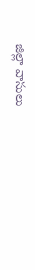జిల్లా వాసులు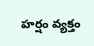హర్షం వ్యక్తం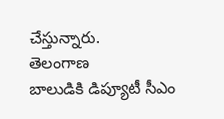చేస్తున్నారు.
తెలంగాణ
బాలుడికి డిప్యూటీ సీఎం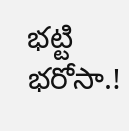భట్టి భరోసా.!